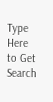Type Here to Get Search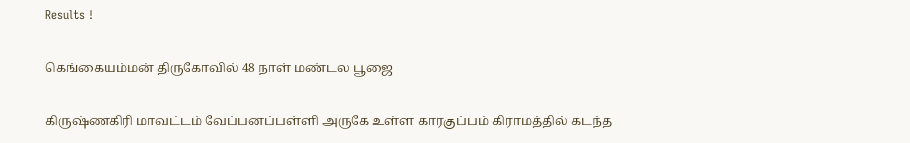Results !

கெங்கையம்மன் திருகோவில் 48 நாள் மண்டல பூஜை

கிருஷ்ணகிரி மாவட்டம் வேப்பனப்பள்ளி அருகே உள்ள காரகுப்பம் கிராமத்தில் கடந்த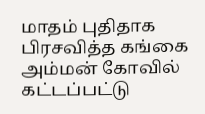மாதம் புதிதாக பிரசவித்த கங்கை அம்மன் கோவில் கட்டப்பட்டு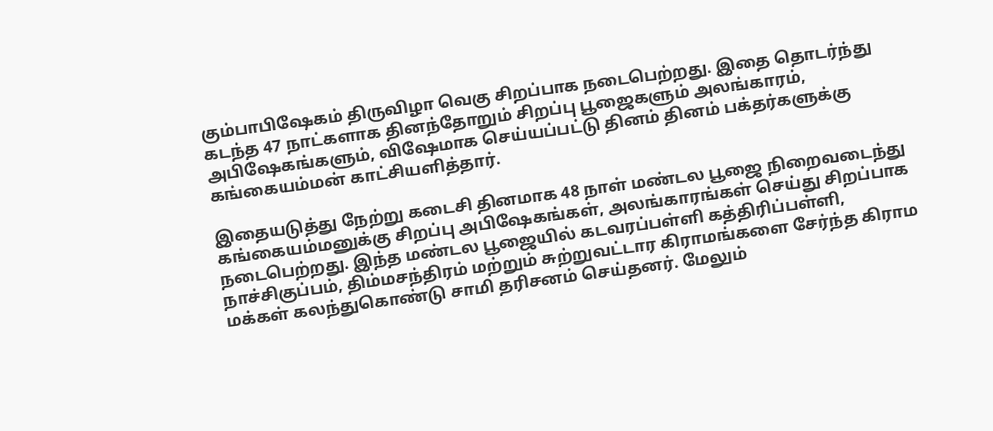கும்பாபிஷேகம் திருவிழா வெகு சிறப்பாக நடைபெற்றது. இதை தொடர்ந்து கடந்த 47 நாட்களாக தினந்தோறும் சிறப்பு பூஜைகளும் அலங்காரம், அபிஷேகங்களும், விஷேமாக செய்யப்பட்டு தினம் தினம் பக்தர்களுக்கு கங்கையம்மன் காட்சியளித்தார்.

இதையடுத்து நேற்று கடைசி தினமாக 48 நாள் மண்டல பூஜை நிறைவடைந்து கங்கையம்மனுக்கு சிறப்பு அபிஷேகங்கள், அலங்காரங்கள் செய்து சிறப்பாக நடைபெற்றது. இந்த மண்டல பூஜையில் கடவரப்பள்ளி கத்திரிப்பள்ளி, நாச்சிகுப்பம், திம்மசந்திரம் மற்றும் சுற்றுவட்டார கிராமங்களை சேர்ந்த கிராம மக்கள் கலந்துகொண்டு சாமி தரிசனம் செய்தனர். மேலும்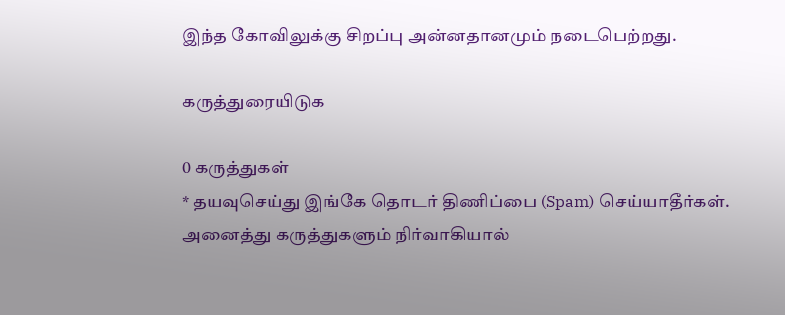இந்த கோவிலுக்கு சிறப்பு அன்னதானமும் நடைபெற்றது.

கருத்துரையிடுக

0 கருத்துகள்
* தயவுசெய்து இங்கே தொடர் திணிப்பை (Spam) செய்யாதீர்கள். அனைத்து கருத்துகளும் நிர்வாகியால்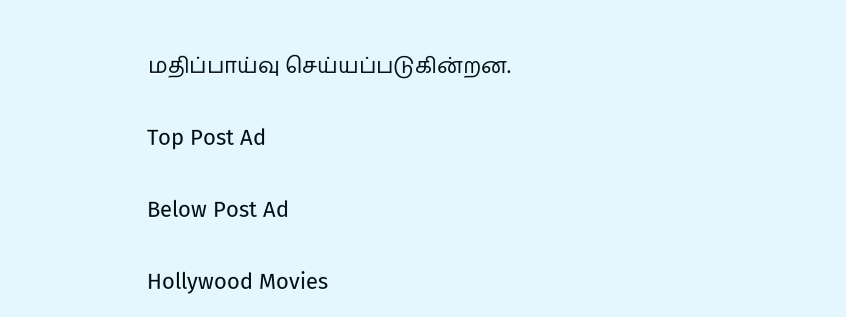மதிப்பாய்வு செய்யப்படுகின்றன.

Top Post Ad

Below Post Ad

Hollywood Movies